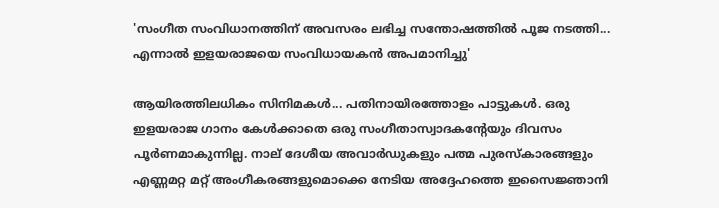'സംഗീത സംവിധാനത്തിന് അവസരം ലഭിച്ച സന്തോഷത്തിൽ പൂജ നടത്തി... എന്നാൽ ഇളയരാജയെ സംവിധായകൻ അപമാനിച്ചു'

ആയിരത്തിലധികം സിനിമകൾ... പതിനായിരത്തോളം പാട്ടുകൾ. ഒരു ഇളയരാജ ഗാനം കേള്‍ക്കാതെ ഒരു സംഗീതാസ്വാദകന്റേയും ദിവസം പൂർണമാകുന്നില്ല. നാല് ദേശീയ അവാര്‍ഡുകളും പത്മ പുരസ്കാരങ്ങളും എണ്ണമറ്റ മറ്റ് അംഗീകരങ്ങളുമൊക്കെ നേടിയ അദ്ദേഹത്തെ ഇസൈജ്ഞാനി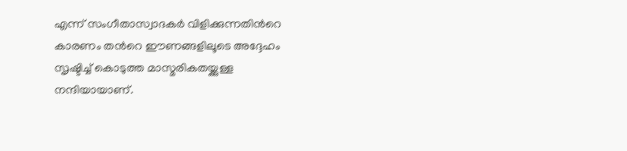എന്ന് സംഗീതാസ്വാദകർ വിളിക്കുന്നതിന്‍റെ കാരണം തന്‍റെ ഈണങ്ങളിലൂടെ അദ്ദേഹം സൃഷ്ടിച്ച് കൊടുത്ത മാസ്മരികതയ്ക്കുള്ള നന്ദിയായാണ്.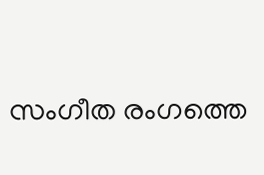സംഗീത രംഗത്തെ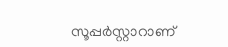സൂപ്പര്‍സ്റ്റാറാണ്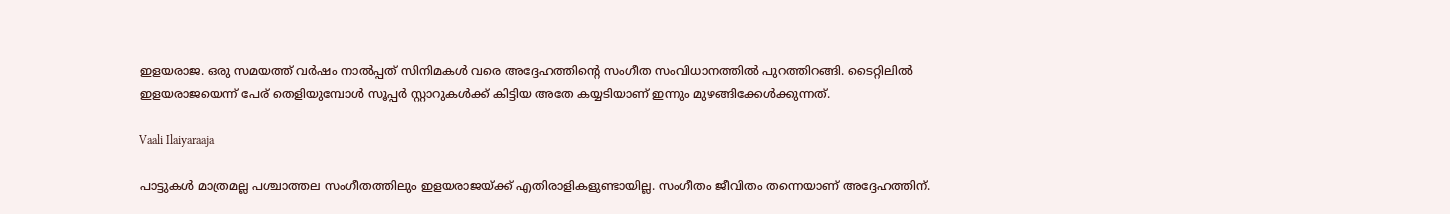ഇളയരാജ. ഒരു സമയത്ത് വർഷം നാൽപ്പത് സിനിമകൾ വരെ അദ്ദേഹത്തിന്‍റെ സംഗീത സംവിധാനത്തില്‍ പുറത്തിറങ്ങി. ടൈറ്റിലിൽ ഇളയരാജയെന്ന് പേര് തെളിയുമ്പോള്‍ സൂപ്പർ സ്റ്റാറുകൾക്ക് കിട്ടിയ അതേ കയ്യടിയാണ് ഇന്നും മുഴങ്ങിക്കേൾക്കുന്നത്.

Vaali Ilaiyaraaja

പാട്ടുകള്‍ മാത്രമല്ല പശ്ചാത്തല സംഗീതത്തിലും ഇളയരാജയ്ക്ക് എതിരാളികളുണ്ടായില്ല. സംഗീതം ജീവിതം തന്നെയാണ് അദ്ദേഹത്തിന്.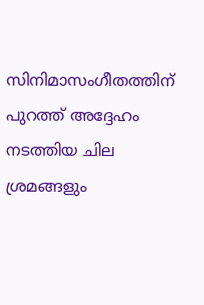സിനിമാസംഗീതത്തിന് പുറത്ത് അദ്ദേഹം നടത്തിയ ചില ശ്രമങ്ങളും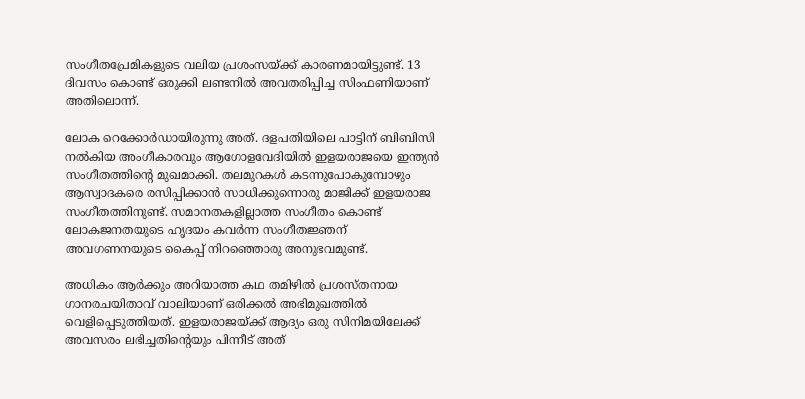സംഗീതപ്രേമികളുടെ വലിയ പ്രശംസയ്ക്ക് കാരണമായിട്ടുണ്ട്. 13 ദിവസം കൊണ്ട് ഒരുക്കി ലണ്ടനില്‍ അവതരിപ്പിച്ച സിംഫണിയാണ് അതിലൊന്ന്.

ലോക റെക്കോർഡായിരുന്നു അത്. ദളപതിയിലെ പാട്ടിന് ബിബിസി നൽകിയ അംഗീകാരവും ആഗോളവേദിയിൽ ഇളയരാജയെ ഇന്ത്യൻ സംഗീതത്തിന്റെ മുഖമാക്കി. തലമുറകള്‍ കടന്നുപോകുമ്പോഴും ആസ്വാദകരെ രസിപ്പിക്കാന്‍ സാധിക്കുന്നൊരു മാജിക്ക് ഇളയരാജ സംഗീതത്തിനുണ്ട്. സമാനതകളില്ലാത്ത സംഗീതം കൊണ്ട് ലോകജനതയുടെ ഹൃദയം കവർന്ന സംഗീതജ്ഞന് അവഗണനയുടെ കൈപ്പ് നിറഞ്ഞൊരു അനുഭവമുണ്ട്.

അധികം ആർക്കും അറിയാത്ത കഥ തമിഴിൽ പ്രശസ്തനായ ഗാനരചയിതാവ് വാലിയാണ് ഒരിക്കൽ അഭിമുഖത്തിൽ വെളിപ്പെടുത്തിയത്. ഇളയരാജയ്ക്ക് ആദ്യം ഒരു സിനിമയിലേക്ക് അവസരം ലഭിച്ചതിന്റെയും പിന്നീട് അത്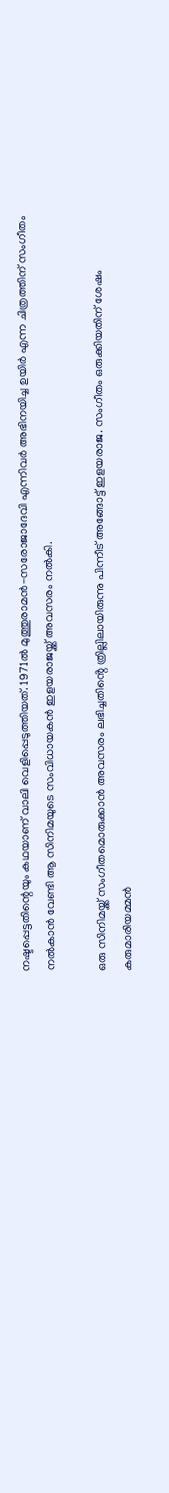നഷ്ടപ്പെട്ടതിന്റെയും കഥയാണ് വാലി വെളിപ്പെടുത്തിയത്. 1971ൽ മുത്തുരാമൻ-സരോജാദേവി എന്നിവർ അഭിനയിച്ച ഉയിർ എന്ന ചിത്രത്തിന് സംഗീതം നൽകാൻ വേണ്ടി ആ സിനിമയുടെ സംവിധായകൻ ഇളയരാജയ്ക്ക് അവസരം നൽകി.

ഒരു സിനിമയ്ക്ക് സംഗീതമൊരുക്കാൻ അവസരം ലഭിച്ചതിൻ്റെ ത്രില്ലിലായിരുന്നു പിന്നീട് അങ്ങോട്ട് ഇളയരാജ. സംഗീതം ഒരുക്കിയതിന് ശേഷം കരുമാരിയമ്മൻ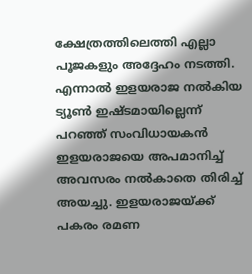ക്ഷേത്രത്തിലെത്തി എല്ലാ പൂജകളും അദ്ദേഹം നടത്തി. എന്നാൽ ഇളയരാജ നൽകിയ ട്യൂൺ ഇഷ്ടമായില്ലെന്ന് പറഞ്ഞ് സംവിധായകൻ ഇളയരാജയെ അപമാനിച്ച് അവസരം നൽകാതെ തിരിച്ച് അയച്ചു. ഇളയരാജയ്ക്ക് പകരം രമണ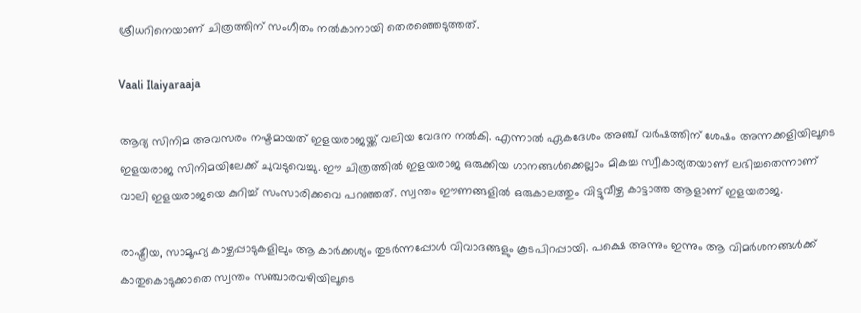ശ്രീധറിനെയാണ് ചിത്രത്തിന് സംഗീതം നൽകാനായി തെരഞ്ഞെടുത്തത്.

Vaali Ilaiyaraaja

ആദ്യ സിനിമ അവസരം നഷ്ടമായത് ഇളയരാജയ്ക്ക് വലിയ വേദന നൽകി. എന്നാൽ ഏകദേശം അഞ്ച് വർഷത്തിന് ശേഷം അന്നക്കളിയിലൂടെ ഇളയരാജ സിനിമയിലേക്ക് ചുവടുവെച്ചു. ഈ ചിത്രത്തിൽ ഇളയരാജ ഒരുക്കിയ ഗാനങ്ങൾക്കെല്ലാം മികച്ച സ്വീകാര്യതയാണ് ലഭിച്ചതെന്നാണ് വാലി ഇളയരാജയെ കുറിച്ച് സംസാരിക്കവെ പറഞ്ഞത്. സ്വന്തം ഈണങ്ങളില്‍ ഒരുകാലത്തും വിട്ടുവീഴ്ച കാട്ടാത്ത ആളാണ് ഇളയരാജ.

രാഷ്ട്രീയ, സാമൂഹ്യ കാഴ്ചപ്പാടുകളിലും ആ കാർക്കശ്യം തുടർന്നപ്പോൾ വിവാദങ്ങളും കൂടപിറപ്പായി. പക്ഷെ അന്നും ഇന്നും ആ വിമർശനങ്ങൾക്ക് കാതുകൊടുക്കാതെ സ്വന്തം സഞ്ചാരവഴിയിലൂടെ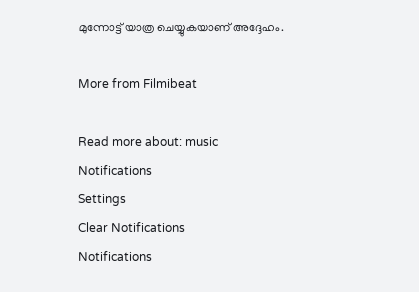മുന്നോട്ട് യാത്ര ചെയ്യുകയാണ് അദ്ദേഹം.

More from Filmibeat

Read more about: music
Notifications
Settings
Clear Notifications
Notifications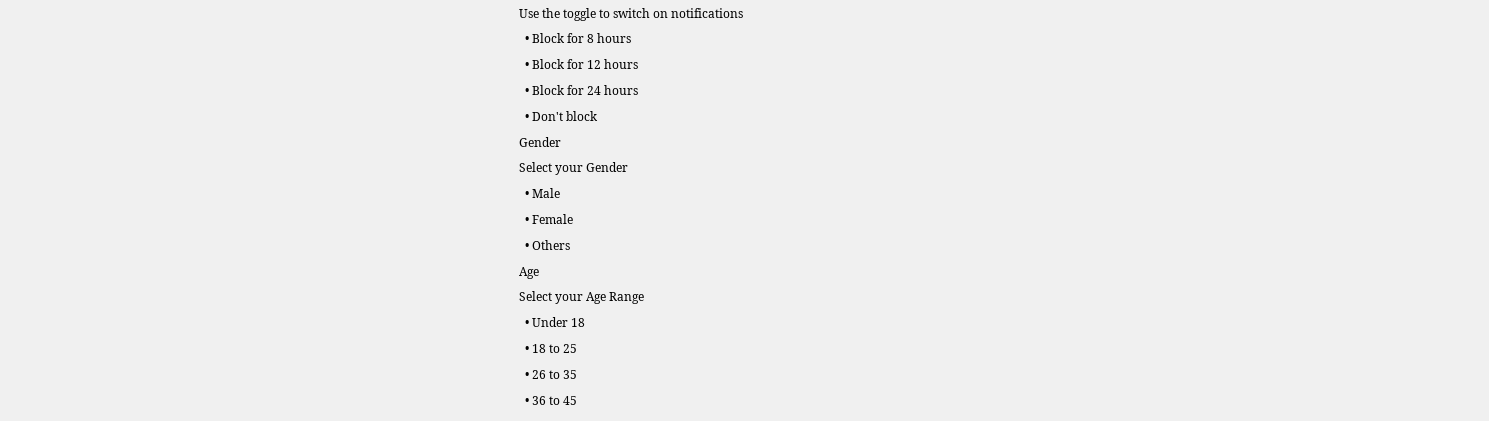Use the toggle to switch on notifications
  • Block for 8 hours
  • Block for 12 hours
  • Block for 24 hours
  • Don't block
Gender
Select your Gender
  • Male
  • Female
  • Others
Age
Select your Age Range
  • Under 18
  • 18 to 25
  • 26 to 35
  • 36 to 45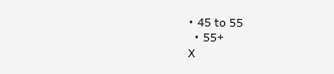• 45 to 55
  • 55+
X